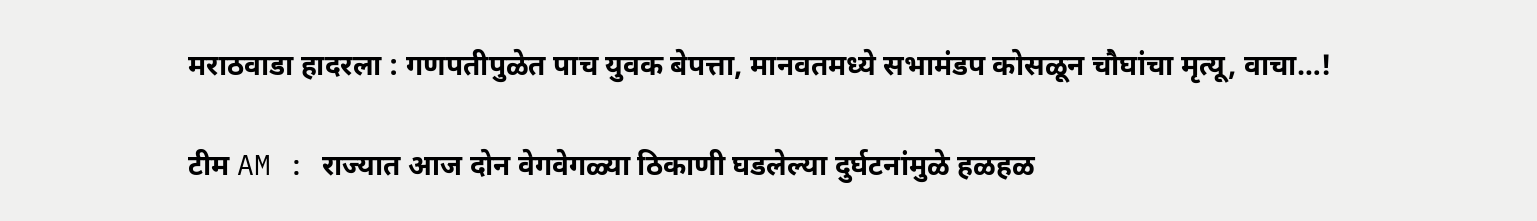मराठवाडा हादरला : गणपतीपुळेत पाच युवक बेपत्ता, मानवतमध्ये सभामंडप कोसळून चौघांचा मृत्यू, वाचा…!

टीम AM : राज्यात आज दोन वेगवेगळ्या ठिकाणी घडलेल्या दुर्घटनांमुळे हळहळ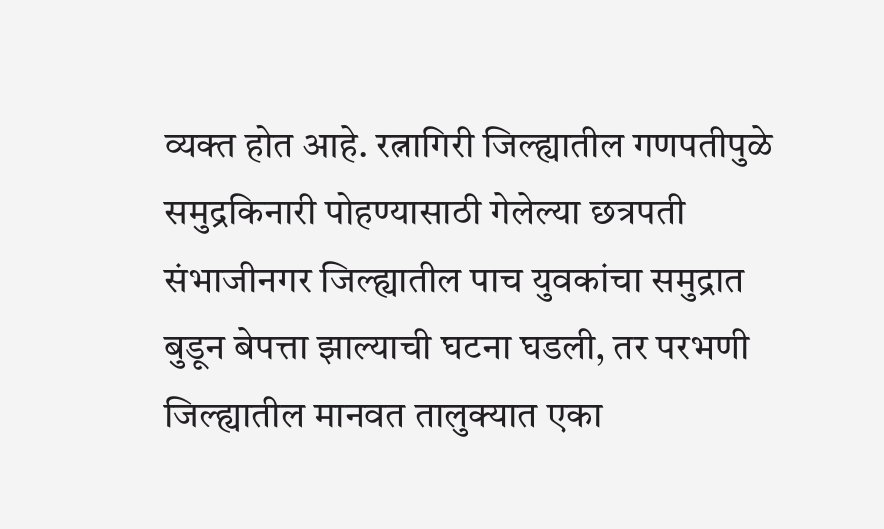व्यक्त होत आहे. रत्नागिरी जिल्ह्यातील गणपतीपुळे समुद्रकिनारी पोहण्यासाठी गेलेल्या छत्रपती संभाजीनगर जिल्ह्यातील पाच युवकांचा समुद्रात बुडून बेपत्ता झाल्याची घटना घडली, तर परभणी जिल्ह्यातील मानवत तालुक्यात एका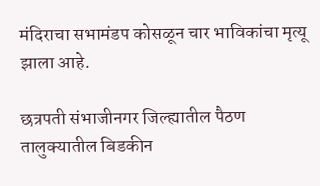मंदिराचा सभामंडप कोसळून चार भाविकांचा मृत्यू झाला आहे.

छत्रपती संभाजीनगर जिल्ह्यातील पैठण तालुक्यातील बिडकीन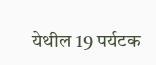येथील 19 पर्यटक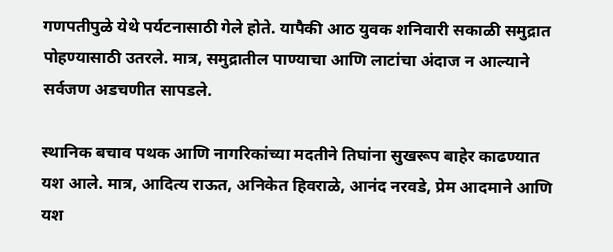गणपतीपुळे येथे पर्यटनासाठी गेले होते. यापैकी आठ युवक शनिवारी सकाळी समुद्रात पोहण्यासाठी उतरले. मात्र, समुद्रातील पाण्याचा आणि लाटांचा अंदाज न आल्याने सर्वजण अडचणीत सापडले.

स्थानिक बचाव पथक आणि नागरिकांच्या मदतीने तिघांना सुखरूप बाहेर काढण्यात यश आले. मात्र, आदित्य राऊत, अनिकेत हिवराळे, आनंद नरवडे, प्रेम आदमाने आणि यश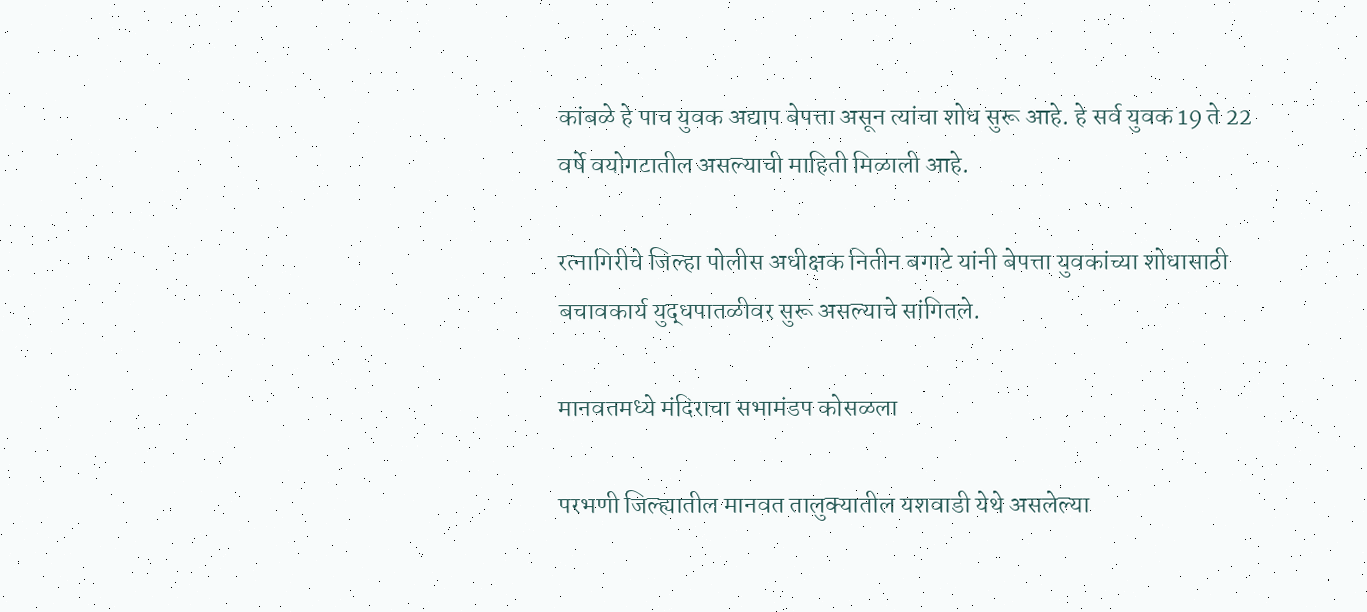कांबळे हे पाच युवक अद्याप बेपत्ता असून त्यांचा शोध सुरू आहे. हे सर्व युवक 19 ते 22 वर्षे वयोगटातील असल्याची माहिती मिळाली आहे.

रत्नागिरीचे जिल्हा पोलीस अधीक्षक नितीन बगाटे यांनी बेपत्ता युवकांच्या शोधासाठी बचावकार्य युद्धपातळीवर सुरू असल्याचे सांगितले.

मानवतमध्ये मंदिराचा सभामंडप कोसळला

परभणी जिल्ह्यातील मानवत तालुक्यातील यशवाडी येथे असलेल्या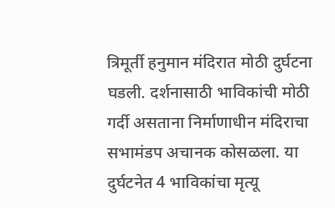त्रिमूर्ती हनुमान मंदिरात मोठी दुर्घटना घडली. दर्शनासाठी भाविकांची मोठी गर्दी असताना निर्माणाधीन मंदिराचा सभामंडप अचानक कोसळला. या दुर्घटनेत 4 भाविकांचा मृत्यू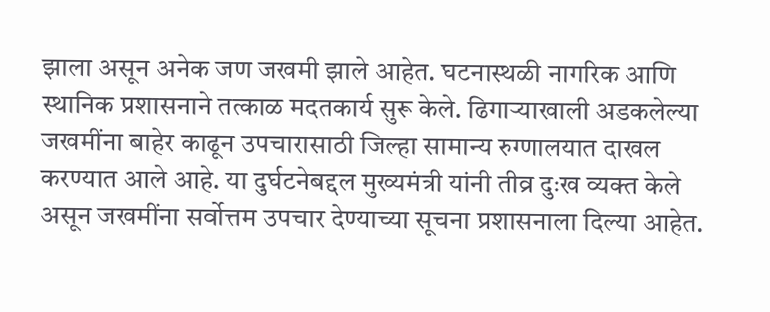झाला असून अनेक जण जखमी झाले आहेत. घटनास्थळी नागरिक आणि स्थानिक प्रशासनाने तत्काळ मदतकार्य सुरू केले. ढिगाऱ्याखाली अडकलेल्या जखमींना बाहेर काढून उपचारासाठी जिल्हा सामान्य रुग्णालयात दाखल करण्यात आले आहे. या दुर्घटनेबद्दल मुख्यमंत्री यांनी तीव्र दुःख व्यक्त केले असून जखमींना सर्वोत्तम उपचार देण्याच्या सूचना प्रशासनाला दिल्या आहेत.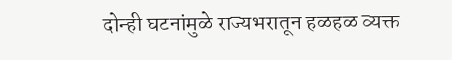दोन्ही घटनांमुळे राज्यभरातून हळहळ व्यक्त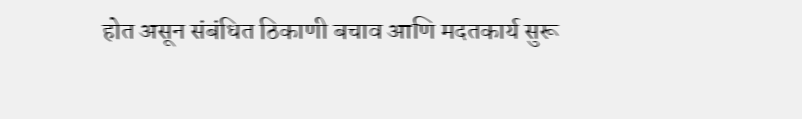होत असून संबंधित ठिकाणी बचाव आणि मदतकार्य सुरू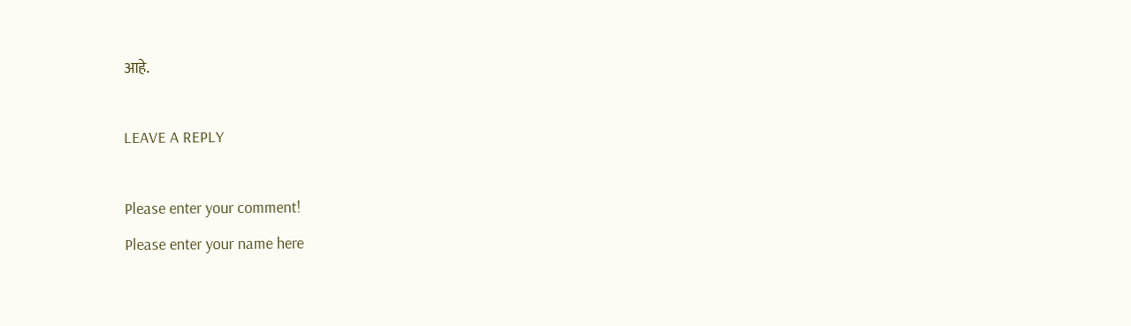आहे.

LEAVE A REPLY

Please enter your comment!
Please enter your name here